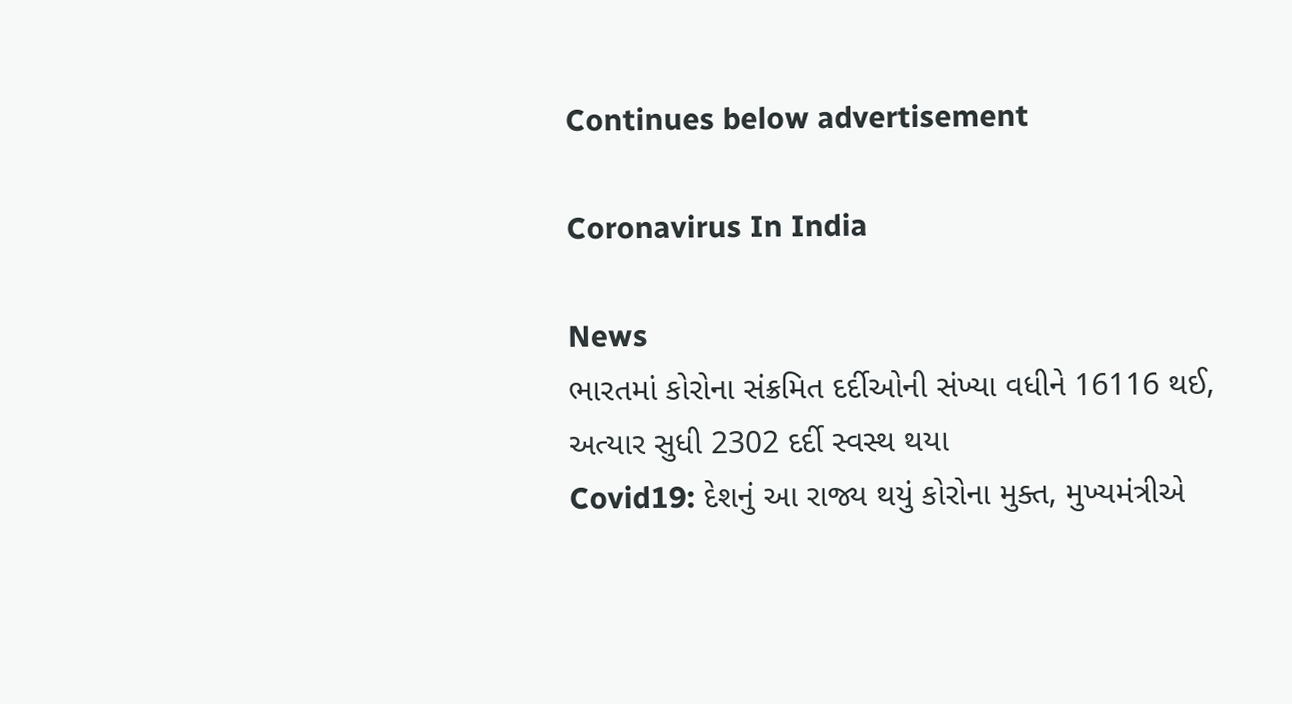Continues below advertisement

Coronavirus In India

News
ભારતમાં કોરોના સંક્રમિત દર્દીઓની સંખ્યા વધીને 16116 થઈ, અત્યાર સુધી 2302 દર્દી સ્વસ્થ થયા
Covid19: દેશનું આ રાજ્ય થયું કોરોના મુક્ત, મુખ્યમંત્રીએ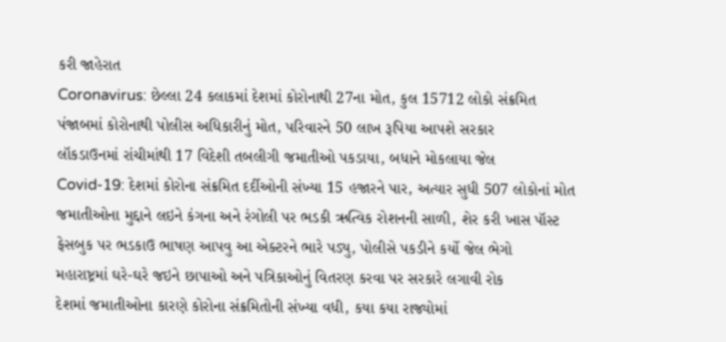કરી જાહેરાત
Coronavirus: છેલ્લા 24 કલાકમાં દેશમાં કોરોનાથી 27ના મોત, કુલ 15712 લોકો સંક્રમિત
પંજાબમાં કોરોનાથી પોલીસ અધિકારીનું મોત, પરિવારને 50 લાખ રૂપિયા આપશે સરકાર
લૉકડાઉનમાં રાંચીમાંથી 17 વિદેશી તબલીગી જમાતીઓ પકડાયા, બધાને મોકલાયા જેલ
Covid-19: દેશમાં કોરોના સંક્રમિત દર્દીઓની સંખ્યા 15 હજારને પાર, અત્યાર સુધી 507 લોકોનાં મોત
જમાતીઓના મુદ્દાને લઇને કંગના અને રંગોલી પર ભડકી ઋત્વિક રોશનની સાળી, શેર કરી ખાસ પૉસ્ટ
ફેસબુક પર ભડકાઉ ભાષણ આપવુ આ એક્ટરને ભારે પડ્યુ, પોલીસે પકડીને કર્યો જેલ ભેગો
મહારાષ્ટ્રમાં ઘરે-ઘરે જઇને છાપાઓ અને પત્રિકાઓનું વિતરણ કરવા પર સરકારે લગાવી રોક
દેશમાં જમાતીઓના કારણે કોરોના સંક્રમિતોની સંખ્યા વધી, કયા કયા રાજ્યોમાં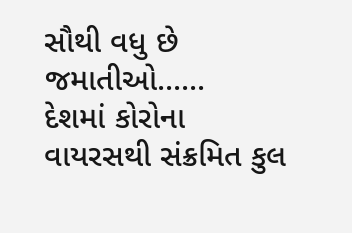સૌથી વધુ છે જમાતીઓ......
દેશમાં કોરોના વાયરસથી સંક્રમિત કુલ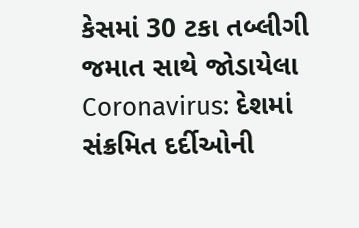કેસમાં 30 ટકા તબ્લીગી જમાત સાથે જોડાયેલા
Coronavirus: દેશમાં સંક્રમિત દર્દીઓની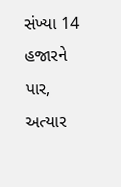સંખ્યા 14 હજારને પાર, અત્યાર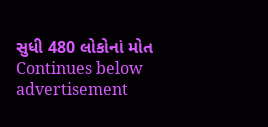સુધી 480 લોકોનાં મોત
Continues below advertisement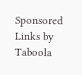Sponsored Links by Taboola